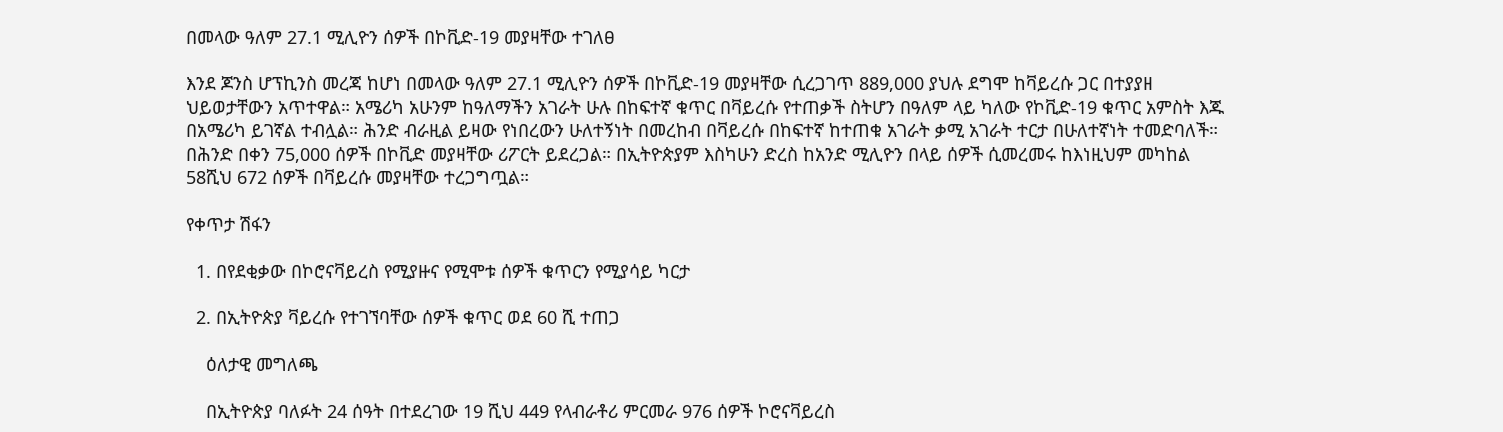በመላው ዓለም 27.1 ሚሊዮን ሰዎች በኮቪድ-19 መያዛቸው ተገለፀ

እንደ ጆንስ ሆፕኪንስ መረጃ ከሆነ በመላው ዓለም 27.1 ሚሊዮን ሰዎች በኮቪድ-19 መያዛቸው ሲረጋገጥ 889,000 ያህሉ ደግሞ ከቫይረሱ ጋር በተያያዘ ህይወታቸውን አጥተዋል። አሜሪካ አሁንም ከዓለማችን አገራት ሁሉ በከፍተኛ ቁጥር በቫይረሱ የተጠቃች ስትሆን በዓለም ላይ ካለው የኮቪድ-19 ቁጥር አምስት እጁ በአሜሪካ ይገኛል ተብሏል። ሕንድ ብራዚል ይዛው የነበረውን ሁለተኝነት በመረከብ በቫይረሱ በከፍተኛ ከተጠቁ አገራት ቃሚ አገራት ተርታ በሁለተኛነት ተመድባለች። በሕንድ በቀን 75,000 ሰዎች በኮቪድ መያዛቸው ሪፖርት ይደረጋል። በኢትዮጵያም እስካሁን ድረስ ከአንድ ሚሊዮን በላይ ሰዎች ሲመረመሩ ከእነዚህም መካከል 58ሺህ 672 ሰዎች በቫይረሱ መያዛቸው ተረጋግጧል።

የቀጥታ ሽፋን

  1. በየደቂቃው በኮሮናቫይረስ የሚያዙና የሚሞቱ ሰዎች ቁጥርን የሚያሳይ ካርታ

  2. በኢትዮጵያ ቫይረሱ የተገኘባቸው ሰዎች ቁጥር ወደ 60 ሺ ተጠጋ

    ዕለታዊ መግለጫ

    በኢትዮጵያ ባለፉት 24 ሰዓት በተደረገው 19 ሺህ 449 የላብራቶሪ ምርመራ 976 ሰዎች ኮሮናቫይረስ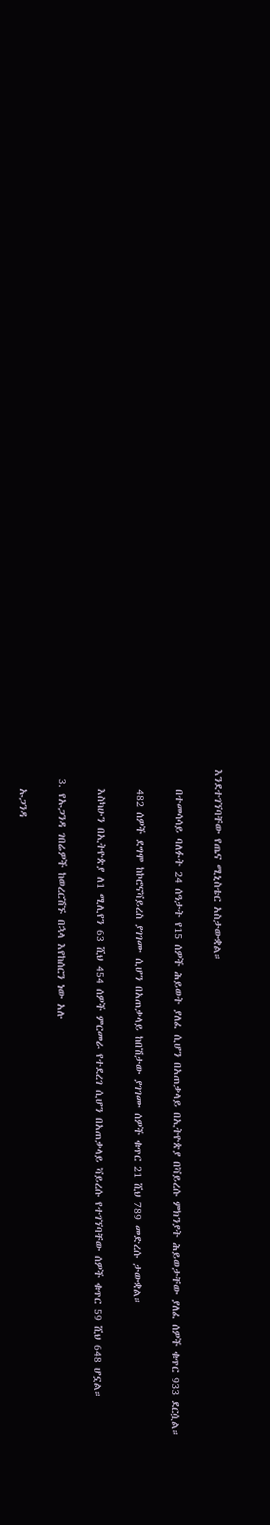እንደተገኘባቸው የጤና ሚኒስቴር አስታውቋል።

    በተመሳሳይ ባለፉት 24 ሰዓታት የ15 ሰዎች ሕይወት ያለፈ ሲሆን በአጠቃላይ በኢትዮጵያ በቫይረሱ ምክንያት ሕይወታቸው ያለፈ ሰዎች ቁጥር 933 ደርሷል።

    482 ሰዎች ደግሞ ከኮሮናቫይረስ ያገገሙ ሲሆን በአጠቃላይ ከበሽታው ያገገሙ ሰዎች ቁጥር 21 ሺህ 789 መድረሱ ታውቋል።

    እስካሁን በኢትዮጵያ ለ1 ሚሊየን 63 ሺህ 454 ሰዎች ምርመራ የተደረገ ሲሆን በአጠቃላይ ቫይረሱ የተገኘባቸው ሰዎች ቁጥር 59 ሺህ 648 ሆኗል።

  3. የኡጋንዳ ገበሬዎች ከወረርሽኙ በኋላ እየከሰርን ነው አሉ

    ኡጋንዳ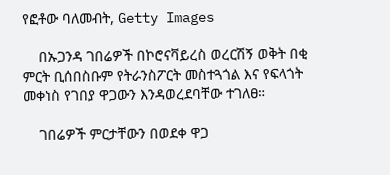የፎቶው ባለመብት, Getty Images

    በኡጋንዳ ገበሬዎች በኮሮናቫይረስ ወረርሽኝ ወቅት በቂ ምርት ቢሰበስቡም የትራንስፖርት መስተጓጎል እና የፍላጎት መቀነስ የገበያ ዋጋውን እንዳወረደባቸው ተገለፀ።

    ገበሬዎች ምርታቸውን በወደቀ ዋጋ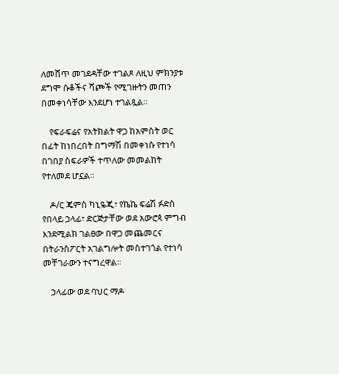ለመሸጥ መገደዳቸው ተገልጾ ለዚህ ምክንያቱ ደግሞ ሱቆችና ሻጮች የሚገዙትን መጠን በመቀነሳቸው እንደሆነ ተገልጿል።

    የፍራፍሬና የአትክልት ዋጋ ከአምስት ወር በፊት ከነበረበት በግማሽ በመቀነሱ የተነሳ በገበያ ስፍራዎች ተጥለው መመልከት የተለመደ ሆኗል።

    ዶ/ር ጄምስ ካኒዬጂ፣ የኬኬ ፍሬሽ ፉድስ የበላይ ኃላፊ፣ ድርጅታቸው ወደ አውሮጳ ምግብ እንደሚልክ ገልፀው በዋጋ መጨመርና በትራንስፖርት አገልግሎት መስተገጎል የተነሳ መቸገራውን ተናግረዋል።

    ኃላፊው ወደ ባህር ማዶ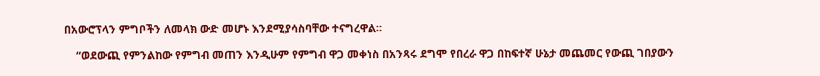በአውሮፕላን ምግቦችን ለመላክ ውድ መሆኑ እንደሚያሳስባቸው ተናግረዋል።

    “ወደውጪ የምንልከው የምግብ መጠን እንዲሁም የምግብ ዋጋ መቀነስ በአንጻሩ ደግሞ የበረራ ዋጋ በከፍተኛ ሁኔታ መጨመር የውጪ ገበያውን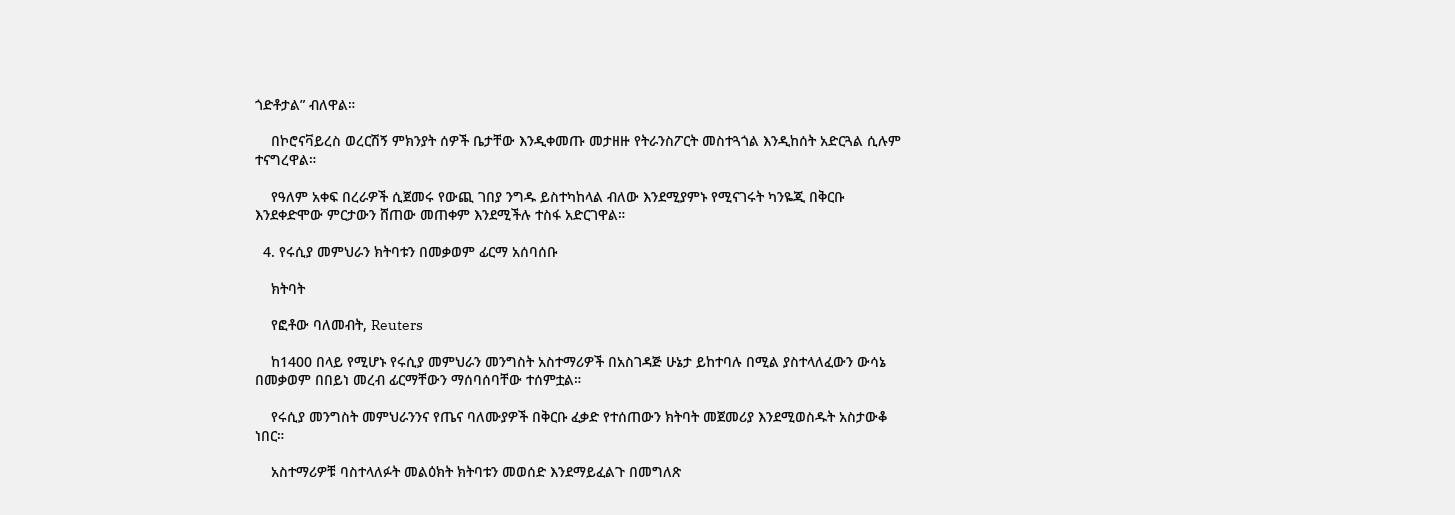ጎድቶታል” ብለዋል።

    በኮሮናቫይረስ ወረርሽኝ ምክንያት ሰዎች ቤታቸው እንዲቀመጡ መታዘዙ የትራንስፖርት መስተጓጎል እንዲከሰት አድርጓል ሲሉም ተናግረዋል።

    የዓለም አቀፍ በረራዎች ሲጀመሩ የውጪ ገበያ ንግዱ ይስተካከላል ብለው እንደሚያምኑ የሚናገሩት ካንዬጂ በቅርቡ እንደቀድሞው ምርታውን ሸጠው መጠቀም እንደሚችሉ ተስፋ አድርገዋል።

  4. የሩሲያ መምህራን ክትባቱን በመቃወም ፊርማ አሰባሰቡ

    ክትባት

    የፎቶው ባለመብት, Reuters

    ከ1400 በላይ የሚሆኑ የሩሲያ መምህራን መንግስት አስተማሪዎች በአስገዳጅ ሁኔታ ይከተባሉ በሚል ያስተላለፈውን ውሳኔ በመቃወም በበይነ መረብ ፊርማቸውን ማሰባሰባቸው ተሰምቷል።

    የሩሲያ መንግስት መምህራንንና የጤና ባለሙያዎች በቅርቡ ፈቃድ የተሰጠውን ክትባት መጀመሪያ እንደሚወስዱት አስታውቆ ነበር።

    አስተማሪዎቹ ባስተላለፉት መልዕክት ክትባቱን መወሰድ እንደማይፈልጉ በመግለጽ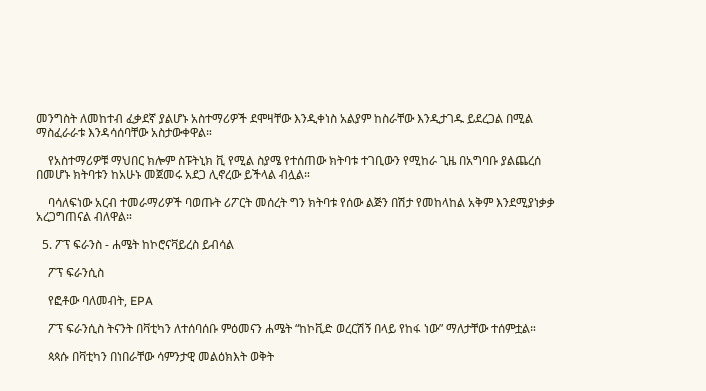መንግስት ለመከተብ ፈቃደኛ ያልሆኑ አስተማሪዎች ደሞዛቸው እንዲቀነስ አልያም ከስራቸው እንዲታገዱ ይደረጋል በሚል ማስፈራራቱ እንዳሳሰባቸው አስታውቀዋል።

    የአስተማሪዎቹ ማህበር ክሎም ስፑትኒክ ቪ የሚል ስያሜ የተሰጠው ክትባቱ ተገቢውን የሚከራ ጊዜ በአግባቡ ያልጨረሰ በመሆኑ ክትባቱን ከአሁኑ መጀመሩ አደጋ ሊኖረው ይችላል ብሏል።

    ባሳለፍነው አርብ ተመራማሪዎች ባወጡት ሪፖርት መሰረት ግን ክትባቱ የሰው ልጅን በሽታ የመከላከል አቅም እንደሚያነቃቃ አረጋግጠናል ብለዋል።

  5. ፖፕ ፍራንስ - ሐሜት ከኮሮናቫይረስ ይብሳል

    ፖፕ ፍራንሲስ

    የፎቶው ባለመብት, EPA

    ፖፕ ፍራንሲስ ትናንት በቫቲካን ለተሰባሰቡ ምዕመናን ሐሜት “ከኮቪድ ወረርሽኝ በላይ የከፋ ነው” ማለታቸው ተሰምቷል።

    ጳጳሱ በቫቲካን በነበራቸው ሳምንታዊ መልዕክእት ወቅት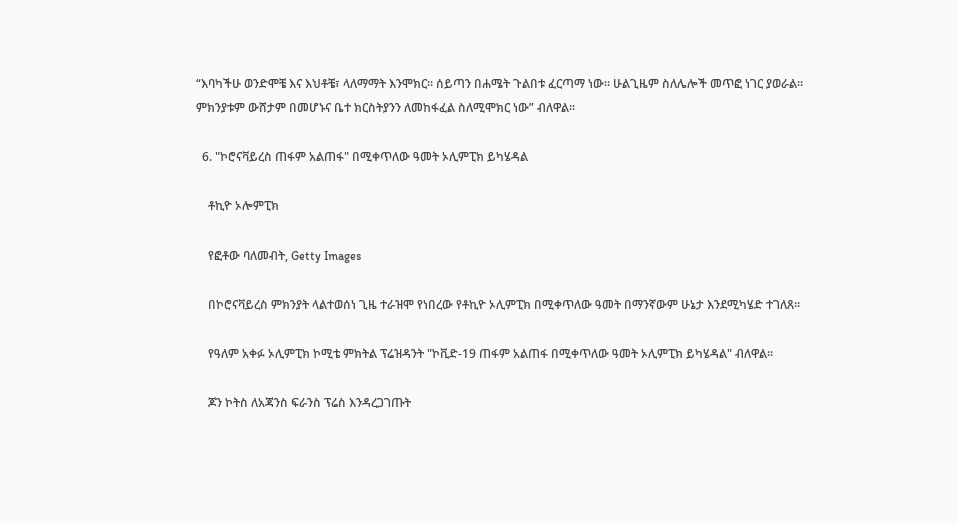“እባካችሁ ወንድሞቼ እና እህቶቼ፣ ላለማማት እንሞክር። ሰይጣን በሐሜት ጉልበቱ ፈርጣማ ነው። ሁልጊዜም ስለሌሎች መጥፎ ነገር ያወራል። ምክንያቱም ውሸታም በመሆኑና ቤተ ክርስትያንን ለመከፋፈል ስለሚሞክር ነው” ብለዋል።

  6. "ኮሮናቫይረስ ጠፋም አልጠፋ" በሚቀጥለው ዓመት ኦሊምፒክ ይካሄዳል

    ቶኪዮ ኦሎምፒክ

    የፎቶው ባለመብት, Getty Images

    በኮሮናቫይረስ ምክንያት ላልተወሰነ ጊዜ ተራዝሞ የነበረው የቶኪዮ ኦሊምፒክ በሚቀጥለው ዓመት በማንኛውም ሁኔታ እንደሚካሄድ ተገለጸ።

    የዓለም አቀፉ ኦሊምፒክ ኮሚቴ ምክትል ፕሬዝዳንት "ኮቪድ-19 ጠፋም አልጠፋ በሚቀጥለው ዓመት ኦሊምፒክ ይካሄዳል" ብለዋል።

    ጆን ኮትስ ለአጃንስ ፍራንስ ፕሬስ እንዳረጋገጡት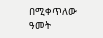በሚቀጥለው ዓመት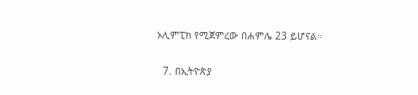ኦሊምፒክ የሚጀምረው በሐምሌ 23 ይሆናል።

  7. በኢትዮጵያ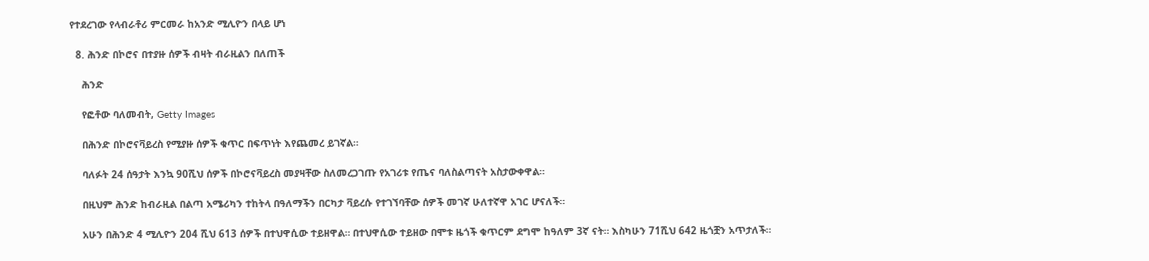የተደረገው የላብራቶሪ ምርመራ ከአንድ ሚሊዮን በላይ ሆነ

  8. ሕንድ በኮሮና በተያዙ ሰዎች ብዛት ብራዚልን በለጠች

    ሕንድ

    የፎቶው ባለመብት, Getty Images

    በሕንድ በኮሮናቫይረስ የሚያዙ ሰዎች ቁጥር በፍጥነት እየጨመረ ይገኛል።

    ባለፉት 24 ሰዓታት እንኳ 90ሺህ ሰዎች በኮሮናቫይረስ መያዛቸው ስለመረጋገጡ የአገሪቱ የጤና ባለስልጣናት አስታውቀዋል።

    በዚህም ሕንድ ከብራዚል በልጣ አሜሪካን ተከትላ በዓለማችን በርካታ ቫይረሱ የተገኘባቸው ሰዎች መገኛ ሁለተኛዋ አገር ሆናለች።

    አሁን በሕንድ 4 ሚሊዮን 204 ሺህ 613 ሰዎች በተህዋሲው ተይዘዋል። በተህዋሲው ተይዘው በሞቱ ዜጎች ቁጥርም ደግሞ ከዓለም 3ኛ ናት። እስካሁን 71ሺህ 642 ዜጎቿን አጥታለች።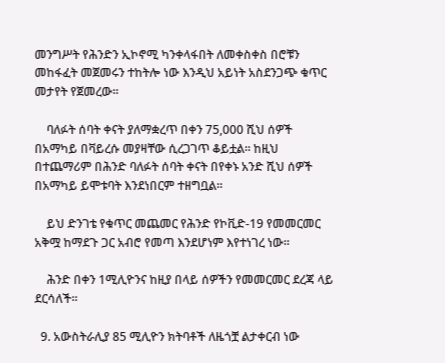መንግሥት የሕንድን ኢኮኖሚ ካንቀላፋበት ለመቀስቀስ በሮቹን መከፋፈት መጀመሩን ተከትሎ ነው እንዲህ አይነት አስደንጋጭ ቁጥር መታየት የጀመረው።

    ባለፉት ሰባት ቀናት ያለማቋረጥ በቀን 75,000 ሺህ ሰዎች በአማካይ በቫይረሱ መያዛቸው ሲረጋገጥ ቆይቷል። ከዚህ በተጨማሪም በሕንድ ባለፉት ሰባት ቀናት በየቀኑ አንድ ሺህ ሰዎች በአማካይ ይሞቱባት እንደነበርም ተዘግቧል።

    ይህ ድንገቴ የቁጥር መጨመር የሕንድ የኮቪድ-19 የመመርመር አቅሟ ከማደጉ ጋር አብሮ የመጣ እንደሆነም እየተነገረ ነው።

    ሕንድ በቀን 1ሚሊዮንና ከዚያ በላይ ሰዎችን የመመርመር ደረጃ ላይ ደርሳለች።

  9. አውስትራሊያ 85 ሚሊዮን ክትባቶች ለዜጎቿ ልታቀርብ ነው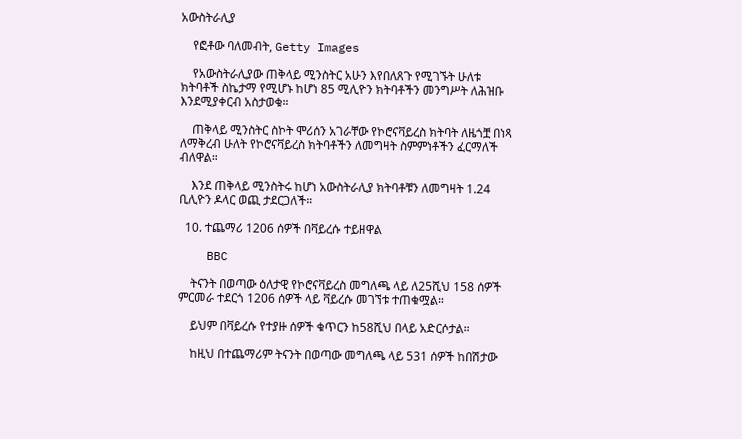አውስትራሊያ

    የፎቶው ባለመብት, Getty Images

    የአውስትራሊያው ጠቅላይ ሚንስትር አሁን እየበለጸጉ የሚገኙት ሁለቱ ክትባቶች ስኬታማ የሚሆኑ ከሆነ 85 ሚሊዮን ክትባቶችን መንግሥት ለሕዝቡ እንደሚያቀርብ አስታወቁ።

    ጠቅላይ ሚንስትር ስኮት ሞሪሰን አገራቸው የኮሮናቫይረስ ክትባት ለዜጎቿ በነጻ ለማቅረብ ሁለት የኮሮናቫይረስ ክትባቶችን ለመግዛት ስምምነቶችን ፈርማለች ብለዋል።

    እንደ ጠቅላይ ሚንስትሩ ከሆነ አውስትራሊያ ክትባቶቹን ለመግዛት 1.24 ቢሊዮን ዶላር ወጪ ታደርጋለች።

  10. ተጨማሪ 1206 ሰዎች በቫይረሱ ተይዘዋል

    BBC

    ትናንት በወጣው ዕለታዊ የኮሮናቫይረስ መግለጫ ላይ ለ25ሺህ 158 ሰዎች ምርመራ ተደርጎ 1206 ሰዎች ላይ ቫይረሱ መገኘቱ ተጠቁሟል።

    ይህም በቫይረሱ የተያዙ ሰዎች ቁጥርን ከ58ሺህ በላይ አድርሶታል።

    ከዚህ በተጨማሪም ትናንት በወጣው መግለጫ ላይ 531 ሰዎች ከበሽታው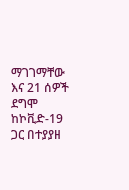ማገገማቸው እና 21 ሰዎች ደግሞ ከኮቪድ-19 ጋር በተያያዘ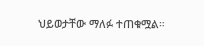ህይወታቸው ማለፉ ተጠቁሟል።